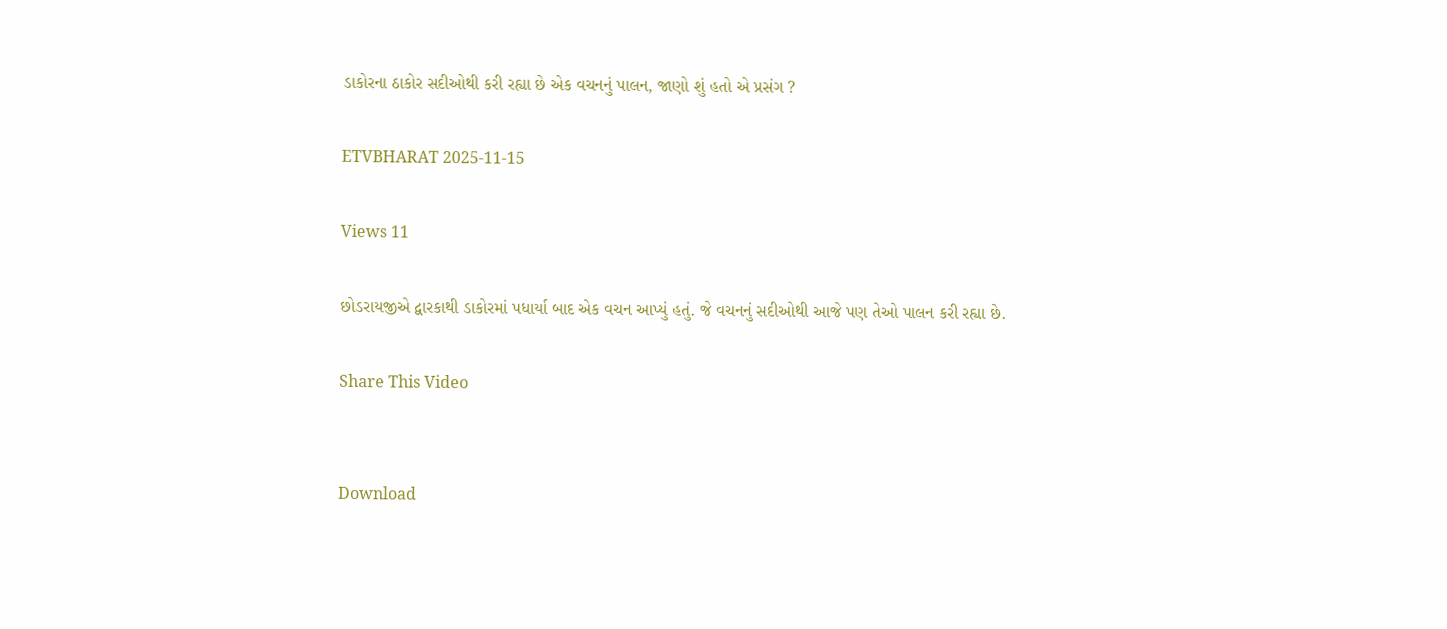ડાકોરના ઠાકોર સદીઓથી કરી રહ્યા છે એક વચનનું પાલન, જાણો શું હતો એ પ્રસંગ ?

ETVBHARAT 2025-11-15

Views 11

છોડરાયજીએ દ્વારકાથી ડાકોરમાં પધાર્યા બાદ એક વચન આપ્યું હતું. જે વચનનું સદીઓથી આજે પણ તેઓ પાલન કરી રહ્યા છે.

Share This Video


Download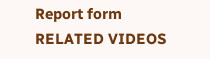Report form
RELATED VIDEOS